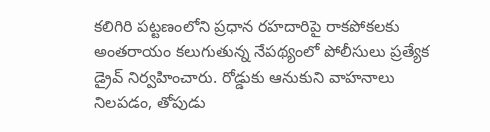కలిగిరి పట్టణంలోని ప్రధాన రహదారిపై రాకపోకలకు అంతరాయం కలుగుతున్న నేపథ్యంలో పోలీసులు ప్రత్యేక డ్రైవ్ నిర్వహించారు. రోడ్డుకు ఆనుకుని వాహనాలు నిలపడం, తోపుడు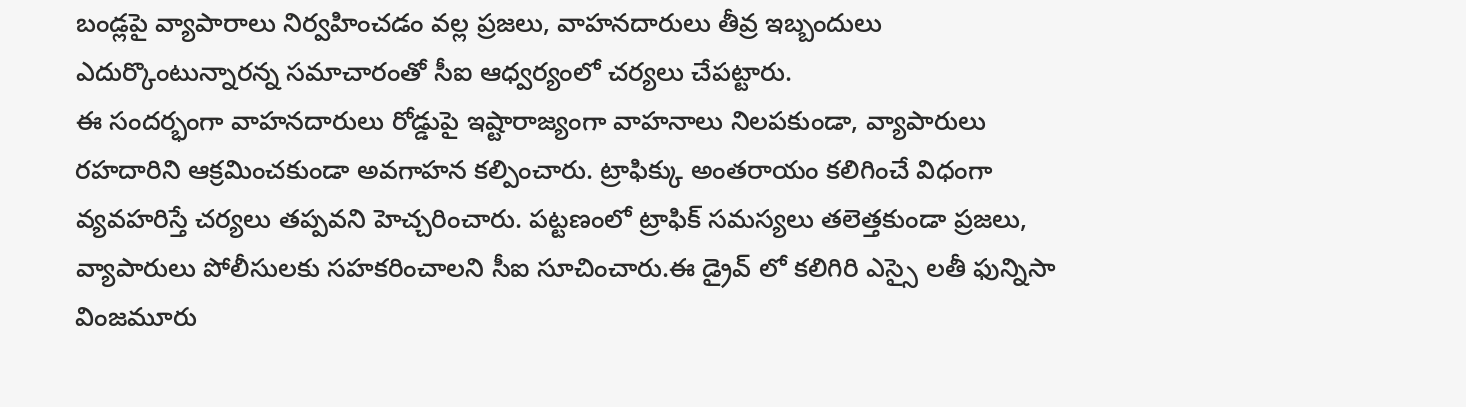బండ్లపై వ్యాపారాలు నిర్వహించడం వల్ల ప్రజలు, వాహనదారులు తీవ్ర ఇబ్బందులు ఎదుర్కొంటున్నారన్న సమాచారంతో సీఐ ఆధ్వర్యంలో చర్యలు చేపట్టారు.
ఈ సందర్భంగా వాహనదారులు రోడ్డుపై ఇష్టారాజ్యంగా వాహనాలు నిలపకుండా, వ్యాపారులు రహదారిని ఆక్రమించకుండా అవగాహన కల్పించారు. ట్రాఫిక్కు అంతరాయం కలిగించే విధంగా వ్యవహరిస్తే చర్యలు తప్పవని హెచ్చరించారు. పట్టణంలో ట్రాఫిక్ సమస్యలు తలెత్తకుండా ప్రజలు, వ్యాపారులు పోలీసులకు సహకరించాలని సీఐ సూచించారు.ఈ డ్రైవ్ లో కలిగిరి ఎస్సై లతీ ఫున్నిసా వింజమూరు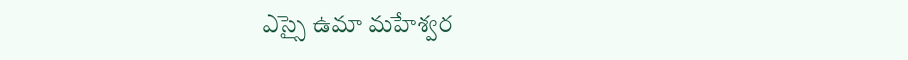ఎస్సై ఉమా మహేశ్వర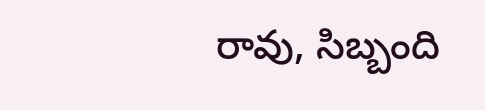రావు, సిబ్బంది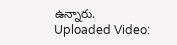ఉన్నారు.
Uploaded Video: